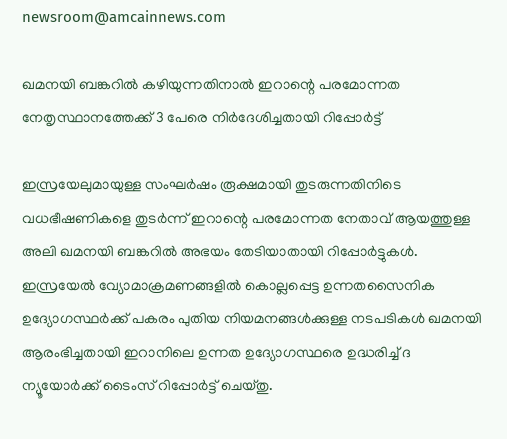newsroom@amcainnews.com

ഖമനയി ബങ്കറില്‍ കഴിയുന്നതിനാല്‍ ഇറാന്റെ പരമോന്നത നേതൃസ്ഥാനത്തേക്ക് 3 പേരെ നിര്‍ദേശിച്ചതായി റിപ്പോര്‍ട്ട്

ഇസ്രയേലുമായുള്ള സംഘര്‍ഷം രൂക്ഷമായി തുടരുന്നതിനിടെ വധഭീഷണികളെ തുടര്‍ന്ന് ഇറാന്റെ പരമോന്നത നേതാവ് ആയത്തുള്ള അലി ഖമനയി ബങ്കറില്‍ അഭയം തേടിയാതായി റിപ്പോര്‍ട്ടുകള്‍. ഇസ്രയേല്‍ വ്യോമാക്രമണങ്ങളില്‍ കൊല്ലപ്പെട്ട ഉന്നതസൈനിക ഉദ്യോഗസ്ഥര്‍ക്ക് പകരം പുതിയ നിയമനങ്ങള്‍ക്കുള്ള നടപടികള്‍ ഖമനയി ആരംഭിച്ചതായി ഇറാനിലെ ഉന്നത ഉദ്യോഗസ്ഥരെ ഉദ്ധരിച്ച് ദ ന്യൂയോര്‍ക്ക് ടൈംസ് റിപ്പോര്‍ട്ട് ചെയ്തു.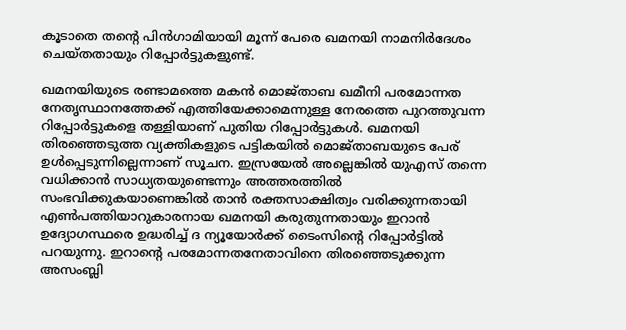കൂടാതെ തന്റെ പിന്‍ഗാമിയായി മൂന്ന് പേരെ ഖമനയി നാമനിര്‍ദേശം ചെയ്തതായും റിപ്പോര്‍ട്ടുകളുണ്ട്.

ഖമനയിയുടെ രണ്ടാമത്തെ മകന്‍ മൊജ്താബ ഖമീനി പരമോന്നത നേതൃസ്ഥാനത്തേക്ക് എത്തിയേക്കാമെന്നുള്ള നേരത്തെ പുറത്തുവന്ന റിപ്പോര്‍ട്ടുകളെ തള്ളിയാണ് പുതിയ റിപ്പോര്‍ട്ടുകള്‍. ഖമനയി തിരഞ്ഞെടുത്ത വ്യക്തികളുടെ പട്ടികയില്‍ മൊജ്താബയുടെ പേര് ഉള്‍പ്പെടുന്നില്ലെന്നാണ് സൂചന. ഇസ്രയേല്‍ അല്ലെങ്കില്‍ യുഎസ് തന്നെ വധിക്കാന്‍ സാധ്യതയുണ്ടെന്നും അത്തരത്തില്‍ സംഭവിക്കുകയാണെങ്കില്‍ താന്‍ രക്തസാക്ഷിത്വം വരിക്കുന്നതായി എണ്‍പത്തിയാറുകാരനായ ഖമനയി കരുതുന്നതായും ഇറാന്‍ ഉദ്യോഗസ്ഥരെ ഉദ്ധരിച്ച് ദ ന്യൂയോര്‍ക്ക് ടൈംസിന്റെ റിപ്പോര്‍ട്ടില്‍ പറയുന്നു. ഇറാന്റെ പരമോന്നതനേതാവിനെ തിരഞ്ഞെടുക്കുന്ന അസംബ്ലി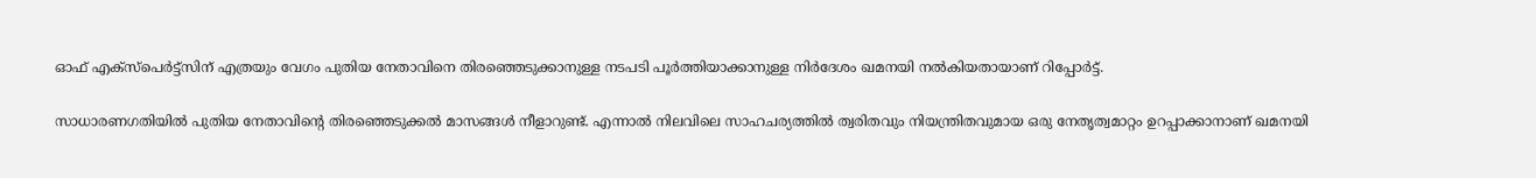ഓഫ് എക്സ്പെര്‍ട്ട്സിന് എത്രയും വേഗം പുതിയ നേതാവിനെ തിരഞ്ഞെടുക്കാനുള്ള നടപടി പൂര്‍ത്തിയാക്കാനുള്ള നിര്‍ദേശം ഖമനയി നല്‍കിയതായാണ് റിപ്പോര്‍ട്ട്.

സാധാരണഗതിയില്‍ പുതിയ നേതാവിന്റെ തിരഞ്ഞെടുക്കല്‍ മാസങ്ങള്‍ നീളാറുണ്ട്. എന്നാല്‍ നിലവിലെ സാഹചര്യത്തില്‍ ത്വരിതവും നിയന്ത്രിതവുമായ ഒരു നേതൃത്വമാറ്റം ഉറപ്പാക്കാനാണ് ഖമനയി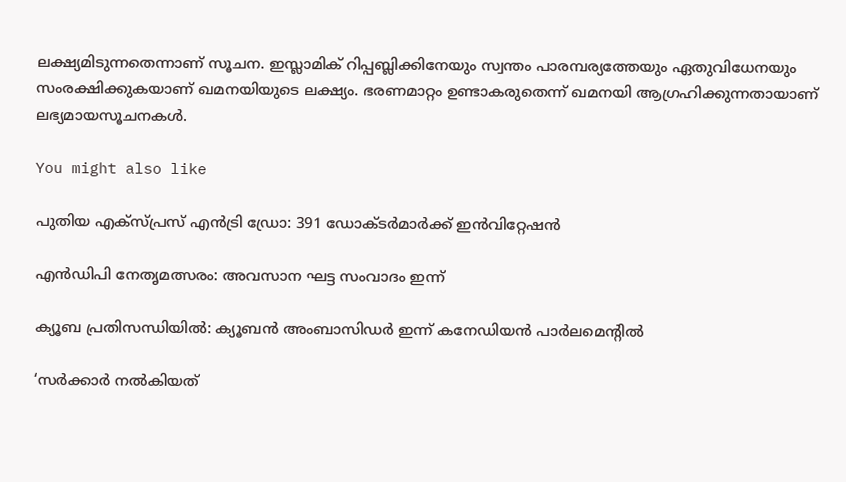ലക്ഷ്യമിടുന്നതെന്നാണ് സൂചന. ഇസ്ലാമിക് റിപ്പബ്ലിക്കിനേയും സ്വന്തം പാരമ്പര്യത്തേയും ഏതുവിധേനയും സംരക്ഷിക്കുകയാണ് ഖമനയിയുടെ ലക്ഷ്യം. ഭരണമാറ്റം ഉണ്ടാകരുതെന്ന് ഖമനയി ആഗ്രഹിക്കുന്നതായാണ് ലഭ്യമായസൂചനകള്‍.

You might also like

പുതിയ എക്സ്പ്രസ് എൻട്രി ഡ്രോ: 391 ഡോക്ടർമാർക്ക് ഇൻവിറ്റേഷൻ

എൻഡിപി നേതൃമത്സരം: അവസാന ഘട്ട സംവാദം ഇന്ന്

ക്യൂബ പ്രതിസന്ധിയിൽ: ക്യൂബൻ അംബാസിഡർ ഇന്ന് കനേഡിയൻ പാർലമെൻ്റിൽ

‘സർക്കാർ നൽകിയത്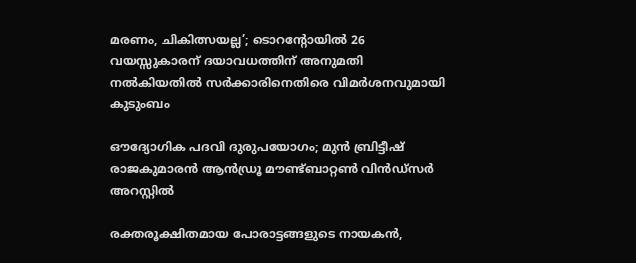മരണം, ചികിത്സയല്ല’; ടൊറന്റോയിൽ 26 വയസ്സുകാരന് ദയാവധത്തിന് അനുമതി നൽകിയതിൽ സർക്കാരിനെതിരെ വിമർശനവുമായി കുടുംബം

ഔദ്യോഗിക പദവി ദുരുപയോഗം; മുൻ ബ്രിട്ടീഷ് രാജകുമാരൻ ആൻഡ്രൂ മൗണ്ട്ബാറ്റൺ വിൻഡ്‌സർ അറസ്റ്റിൽ

രക്തരൂക്ഷിതമായ പോരാട്ടങ്ങളുടെ നായകൻ,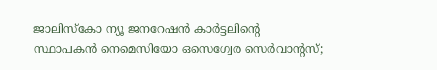ജാലിസ്കോ ന്യൂ ജനറേഷൻ കാർട്ടലിന്റെ സ്ഥാപകൻ നെമെസിയോ ഒസെഗ്വേര സെർവാന്റസ്;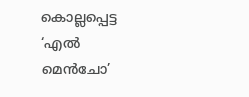കൊല്ലപ്പെട്ട ‘എൽ മെൻചോ’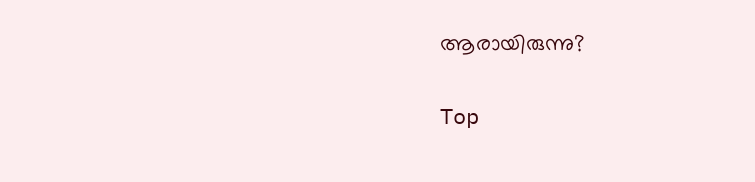ആരായിരുന്നു?

Top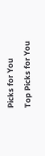Picks for You
Top Picks for You